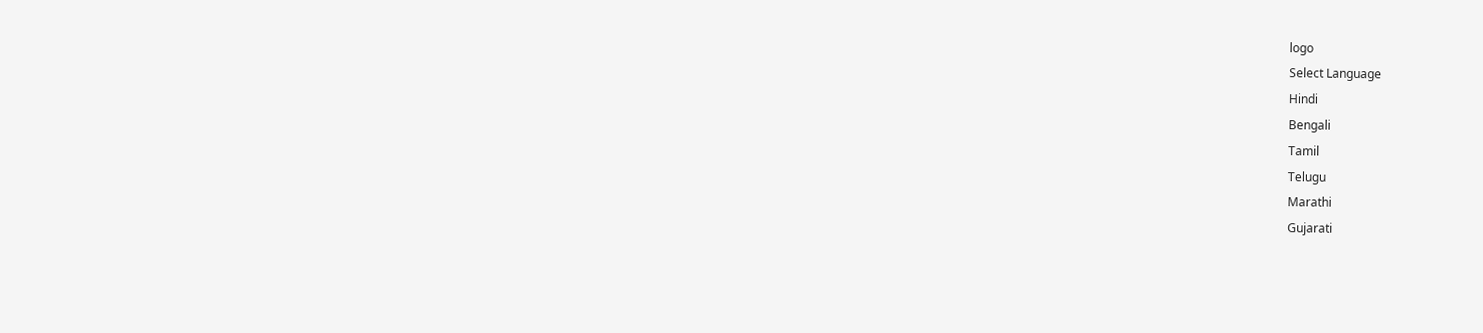logo
Select Language
Hindi
Bengali
Tamil
Telugu
Marathi
Gujarati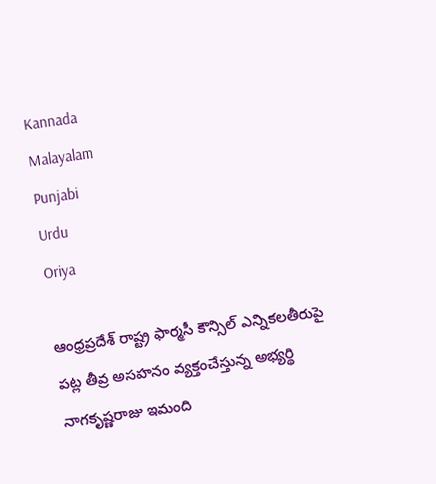Kannada
Malayalam
Punjabi
Urdu
Oriya

ఆంధ్రప్రదేశ్ రాష్ట్ర ఫార్మసీ కౌన్సిల్ ఎన్నికలతీరుపై పట్ల తీవ్ర అసహనం వ్యక్తంచేస్తున్న అభ్యర్థి నాగకృష్ణరాజు‌ ఇమంది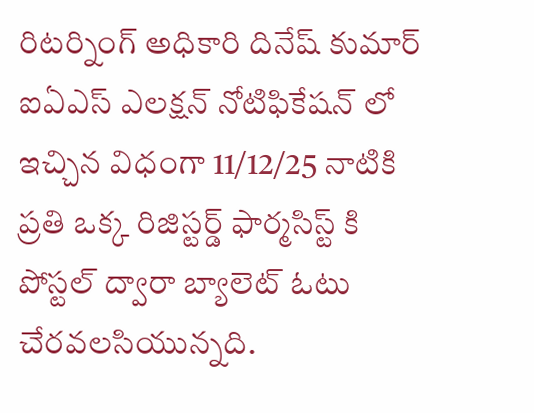రిటర్నింగ్ అధికారి దినేష్ కుమార్ ఐఏఎస్ ఎలక్షన్ నోటిఫికేషన్ లో ఇచ్చిన విధంగా 11/12/25 నాటికి ప్రతి ఒక్క రిజిస్టర్డ్ ఫార్మసిస్ట్ కి పోస్టల్ ద్వారా బ్యాలెట్ ఓటు చేరవలసియున్నది.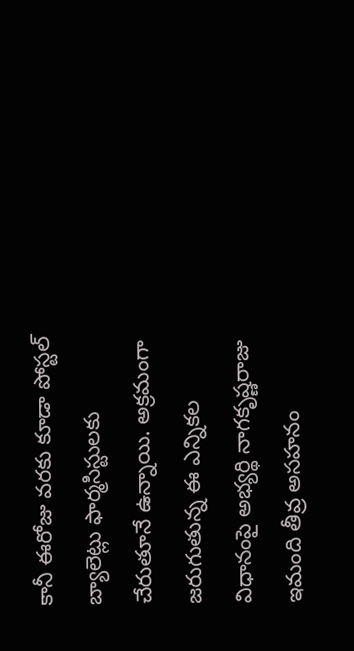కానీ ఈరోజు వరకు కూడా పోస్టల్ బ్యాలెట్లు ఫార్మసిస్టులకు చేరుతూనే ఉన్నాయి. అక్రమంగా జరుగుతున్న ఈ ఎన్నికల విధానంపై అభ్యర్థి నాగకృష్ణరాజు ఇమంది తీవ్ర అసహనం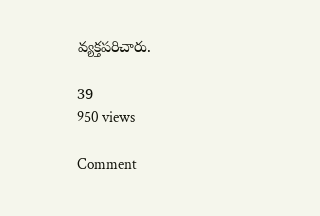వ్యక్తపరిచారు.

39
950 views

Comment